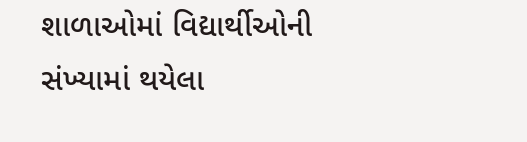શાળાઓમાં વિદ્યાર્થીઓની સંખ્યામાં થયેલા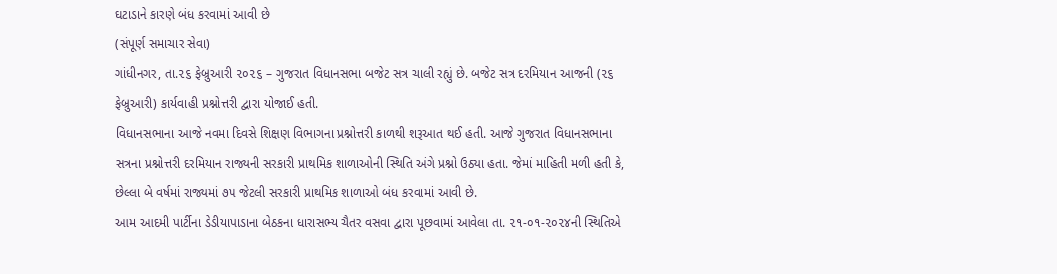ઘટાડાને કારણે બંધ કરવામાં આવી છે
(સંપૂર્ણ સમાચાર સેવા)
ગાંધીનગર, તા.૨૬ ફેબ્રુઆરી ૨૦૨૬ – ગુજરાત વિધાનસભા બજેટ સત્ર ચાલી રહ્યું છે. બજેટ સત્ર દરમિયાન આજની (૨૬ ફેબ્રુઆરી) કાર્યવાહી પ્રશ્નોત્તરી દ્વારા યોજાઈ હતી.
વિધાનસભાના આજે નવમા દિવસે શિક્ષણ વિભાગના પ્રશ્નોત્તરી કાળથી શરૂઆત થઈ હતી. આજે ગુજરાત વિધાનસભાના સત્રના પ્રશ્નોત્તરી દરમિયાન રાજ્યની સરકારી પ્રાથમિક શાળાઓની સ્થિતિ અંગે પ્રશ્નો ઉઠ્યા હતા. જેમાં માહિતી મળી હતી કે, છેલ્લા બે વર્ષમાં રાજ્યમાં ૭૫ જેટલી સરકારી પ્રાથમિક શાળાઓ બંધ કરવામાં આવી છે.
આમ આદમી પાર્ટીના ડેડીયાપાડાના બેઠકના ધારાસભ્ય ચૈતર વસવા દ્વારા પૂછવામાં આવેલા તા. ૨૧-૦૧-૨૦૨૪ની સ્થિતિએ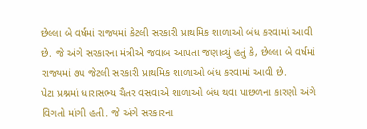છેલ્લા બે વર્ષમાં રાજ્યમાં કેટલી સરકારી પ્રાથમિક શાળાઓ બંધ કરવામાં આવી છે. જે અંગે સરકારના મંત્રીએ જવાબ આપતા જણાવ્યું હતું કે, છેલ્લા બે વર્ષમાં રાજ્યમાં ૭૫ જેટલી સરકારી પ્રાથમિક શાળાઓ બંધ કરવામાં આવી છે.
પેટા પ્રશ્નમાં ધારાસભ્ય ચૈતર વસવાએ શાળાઓ બંધ થવા પાછળના કારણો અંગે વિગતો માંગી હતી. જે અંગે સરકારના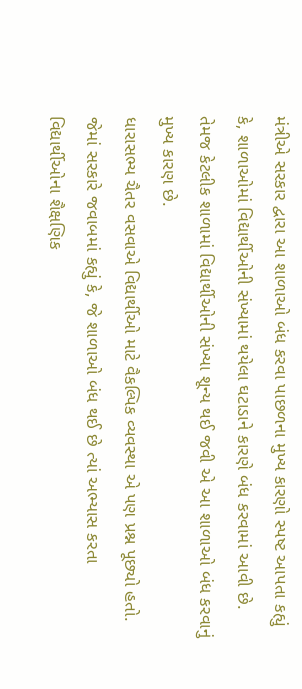મંત્રીએ સરકાર દ્વારા આ શાળાઓ બંધ કરવા પાછળના મુખ્ય કારણો સ્પષ્ટ આપતા કહ્યું કે, શાળાઓમાં વિદ્યાર્થીઓની સંખ્યામાં થયેલા ઘટાડાને કારણે બંધ કરવામાં આવી છે. તેમજ કેટલીક શાળામાં વિદ્યાર્થીઓની સંખ્યા શૂન્ય થઈ જવી એ આ શાળાઓ બંધ કરવાનું મુખ્ય કારણ છે.
ધારાસભ્ય ચૈતર વસવાએ વિદ્યાર્થીઓ માટે વૈકલ્પિક વ્યવસ્થા એ પણ પ્રશ્ન પૂછ્યો હતો. જેમાં સરકારે જવાબમાં કહ્યું કે, જે શાળાઓ બંધ થઈ છે ત્યાં અભ્યાસ કરતા વિદ્યાર્થીઓના શૈક્ષણિક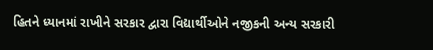હિતને ધ્યાનમાં રાખીને સરકાર દ્વારા વિદ્યાર્થીઓને નજીકની અન્ય સરકારી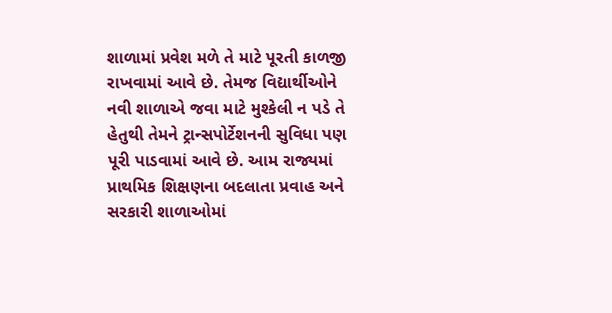શાળામાં પ્રવેશ મળે તે માટે પૂરતી કાળજી રાખવામાં આવે છે. તેમજ વિદ્યાર્થીઓને નવી શાળાએ જવા માટે મુશ્કેલી ન પડે તે હેતુથી તેમને ટ્રાન્સપોર્ટેશનની સુવિધા પણ પૂરી પાડવામાં આવે છે. આમ રાજ્યમાં પ્રાથમિક શિક્ષણના બદલાતા પ્રવાહ અને સરકારી શાળાઓમાં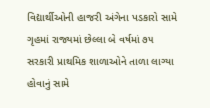વિદ્યાર્થીઓની હાજરી અંગેના પડકારો સામે ગૃહમાં રાજ્યમાં છેલ્લા બે વર્ષમાં ૭૫ સરકારી પ્રાથમિક શાળાઓને તાળા લાગ્યા હોવાનું સામે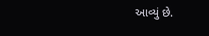આવ્યું છે.